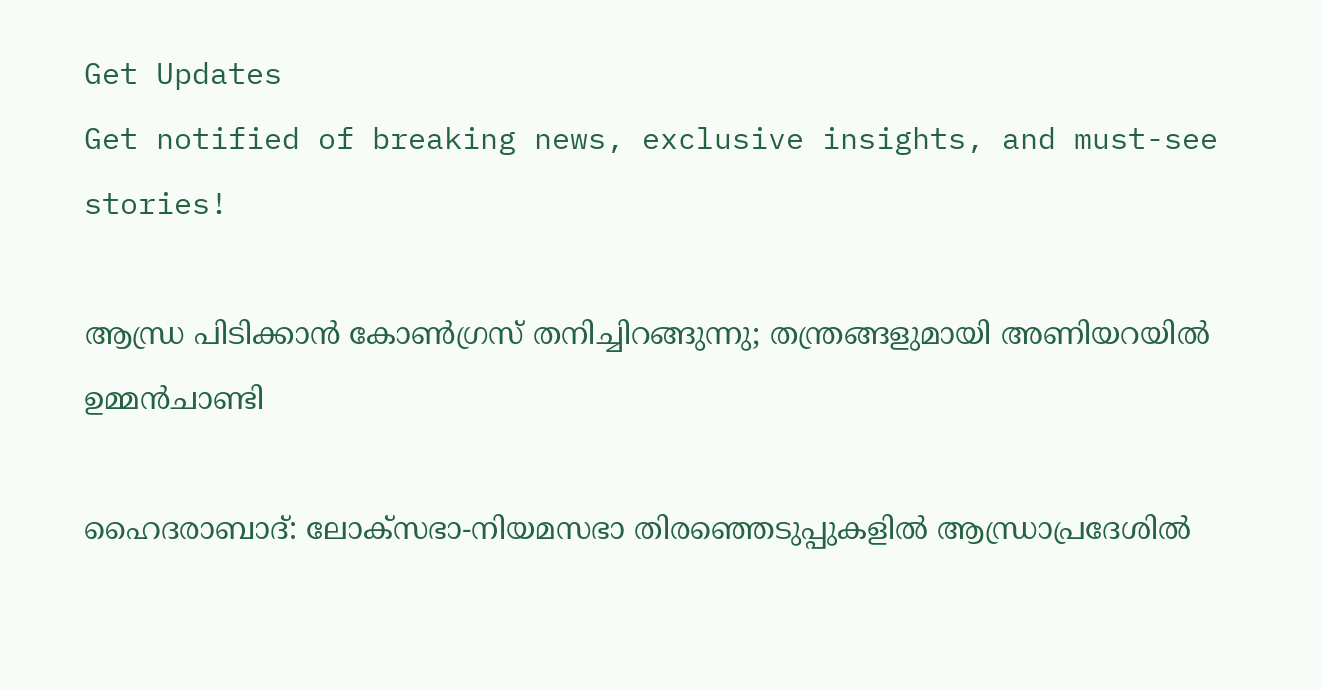Get Updates
Get notified of breaking news, exclusive insights, and must-see stories!

ആന്ധ്ര പിടിക്കാന്‍ കോണ്‍ഗ്രസ് തനിച്ചിറങ്ങുന്നു; തന്ത്രങ്ങളുമായി അണിയറയില്‍ ഉമ്മന്‍ചാണ്ടി

ഹൈദരാബാദ്: ലോക്സഭാ-നിയമസഭാ തിരഞ്ഞെടുപ്പുകളില്‍ ആന്ധ്രാപ്രദേശില്‍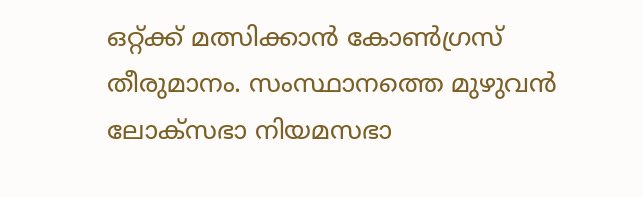ഒറ്റ്ക്ക് മത്സിക്കാന്‍ കോണ്‍ഗ്രസ് തീരുമാനം. സംസ്ഥാനത്തെ മുഴുവന്‍ ലോക്സഭാ നിയമസഭാ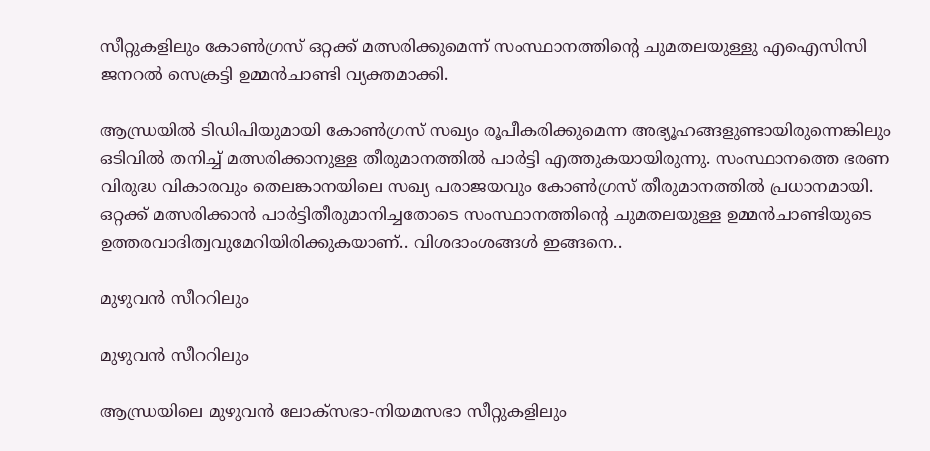സീറ്റുകളിലും കോണ്‍ഗ്രസ് ഒറ്റക്ക് മത്സരിക്കുമെന്ന് സംസ്ഥാനത്തിന്‍റെ ചുമതലയുള്ളു എഐസിസി ജനറല്‍ സെക്രട്ടി ഉമ്മന്‍ചാണ്ടി വ്യക്തമാക്കി.

ആന്ധ്രയില്‍ ടിഡിപിയുമായി കോണ്‍ഗ്രസ് സഖ്യം രൂപീകരിക്കുമെന്ന അഭ്യൂഹങ്ങളുണ്ടായിരുന്നെങ്കിലും ഒടിവില്‍ തനിച്ച് മത്സരിക്കാനുള്ള തീരുമാനത്തില്‍ പാര്‍ട്ടി എത്തുകയായിരുന്നു. സംസ്ഥാനത്തെ ഭരണ വിരുദ്ധ വികാരവും തെലങ്കാനയിലെ സഖ്യ പരാജയവും കോണ്‍ഗ്രസ് തീരുമാനത്തില്‍ പ്രധാനമായി. ഒറ്റക്ക് മത്സരിക്കാന്‍ പാര്‍ട്ടിതീരുമാനിച്ചതോടെ സംസ്ഥാനത്തിന്‍റെ ചുമതലയുള്ള ഉമ്മന്‍ചാണ്ടിയുടെ ഉത്തരവാദിത്വവുമേറിയിരിക്കുകയാണ്.. വിശദാംശങ്ങള്‍ ഇങ്ങനെ..

മുഴുവന്‍ സീററിലും

മുഴുവന്‍ സീററിലും

ആന്ധ്രയിലെ മുഴുവന്‍ ലോക്സഭാ-നിയമസഭാ സീറ്റുകളിലും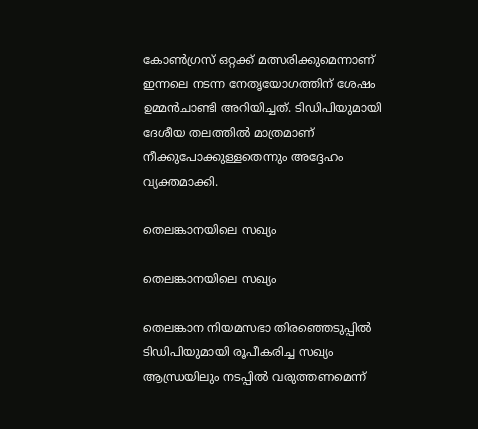കോണ്‍ഗ്രസ് ഒറ്റക്ക് മത്സരിക്കുമെന്നാണ് ഇന്നലെ നടന്ന നേതൃയോഗത്തിന് ശേഷം ഉമ്മന്‍ചാണ്ടി അറിയിച്ചത്. ടിഡിപിയുമായി ദേശീയ തലത്തില്‍ മാത്രമാണ് നീക്കുപോക്കുള്ളതെന്നും അദ്ദേഹം വ്യക്തമാക്കി.

തെലങ്കാനയിലെ സഖ്യം

തെലങ്കാനയിലെ സഖ്യം

തെലങ്കാന നിയമസഭാ തിരഞ്ഞെടുപ്പില്‍ ടിഡിപിയുമായി രൂപീകരിച്ച സഖ്യം ആന്ധ്രയിലും നടപ്പില്‍ വരുത്തണമെന്ന്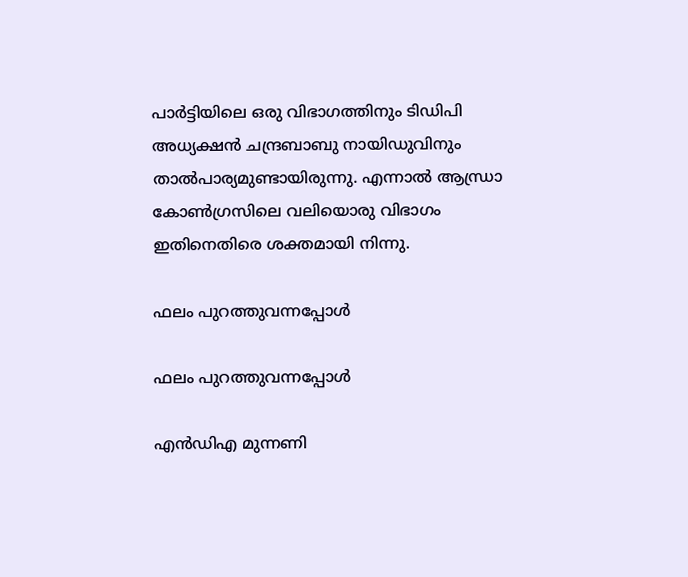പാര്‍ട്ടിയിലെ ഒരു വിഭാഗത്തിനും ടിഡിപി അധ്യക്ഷന്‍ ചന്ദ്രബാബു നായിഡുവിനും താല്‍പാര്യമുണ്ടായിരുന്നു. എന്നാല്‍ ആന്ധ്രാ കോണ്‍ഗ്രസിലെ വലിയൊരു വിഭാഗം ഇതിനെതിരെ ശക്തമായി നിന്നു.

ഫലം പുറത്തുവന്നപ്പോള്‍

ഫലം പുറത്തുവന്നപ്പോള്‍

എന്‍ഡിഎ മുന്നണി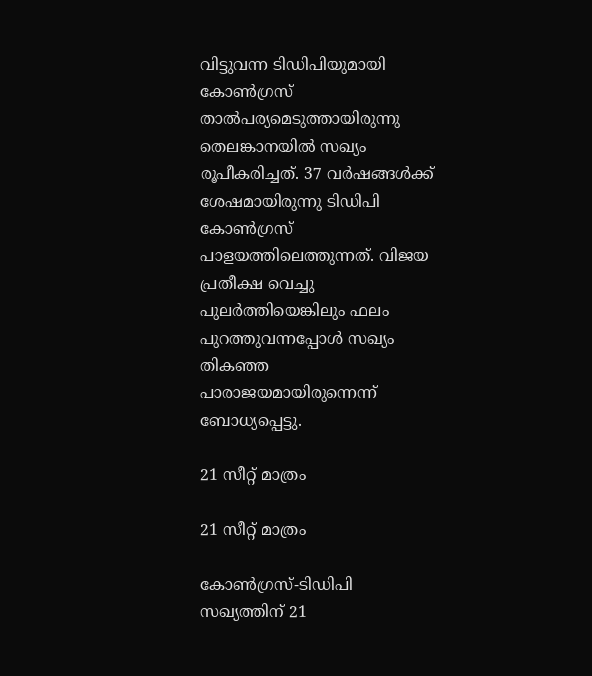വിട്ടുവന്ന ടിഡിപിയുമായി കോണ്‍ഗ്രസ് താല്‍പര്യമെടുത്തായിരുന്നു തെലങ്കാനയില്‍ സഖ്യം രൂപീകരിച്ചത്. 37 വര്‍ഷങ്ങള്‍ക്ക് ശേഷമായിരുന്നു ടിഡിപി കോണ്‍ഗ്രസ് പാളയത്തിലെത്തുന്നത്. വിജയ പ്രതീക്ഷ വെച്ചു പുലര്‍ത്തിയെങ്കിലും ഫലം പുറത്തുവന്നപ്പോള്‍ സഖ്യം തികഞ്ഞ പാരാജയമായിരുന്നെന്ന് ബോധ്യപ്പെട്ടു.

21 സീറ്റ് മാത്രം

21 സീറ്റ് മാത്രം

കോണ്‍ഗ്രസ്-ടിഡിപി സഖ്യത്തിന് 21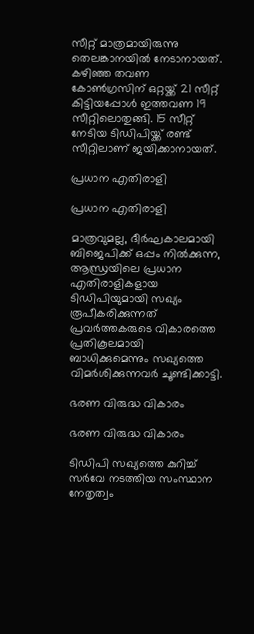സീറ്റ് മാത്രമായിരുന്നു തെലങ്കാനയില്‍ നേടാനായത്. കഴിഞ്ഞ തവണ കോണ്‍ഗ്രസിന് ഒറ്റയ്ക്ക് 21 സീറ്റ് കിട്ടിയപ്പോള്‍ ഇത്തവണ 19 സീറ്റിലൊതുങ്ങി. 15 സീറ്റ് നേടിയ ടിഡിപിയ്ക്ക് രണ്ട് സീറ്റിലാണ് ജയിക്കാനായത്.

പ്രധാന എതിരാളി

പ്രധാന എതിരാളി

മാത്രവുമല്ല, ദീര്‍ഘകാലമായി ബിജെപിക്ക് ഒപ്പം നില്‍ക്കുന്ന, ആന്ധ്രയിലെ പ്രധാന എതിരാളികളായ ടിഡിപിയുമായി സഖ്യം രൂപീകരിക്കുന്നത് പ്രവര്‍ത്തകരുടെ വികാരത്തെ പ്രതികൂലമായി ബാധിക്കുമെന്നും സഖ്യത്തെ വിമര്‍ശിക്കുന്നവര്‍ ചൂണ്ടിക്കാട്ടി.

ഭരണ വിരുദ്ധ വികാരം

ഭരണ വിരുദ്ധ വികാരം

ടിഡിപി സഖ്യത്തെ കുറിച്ച് സർവേ നടത്തിയ സംസ്ഥാന നേതൃത്വം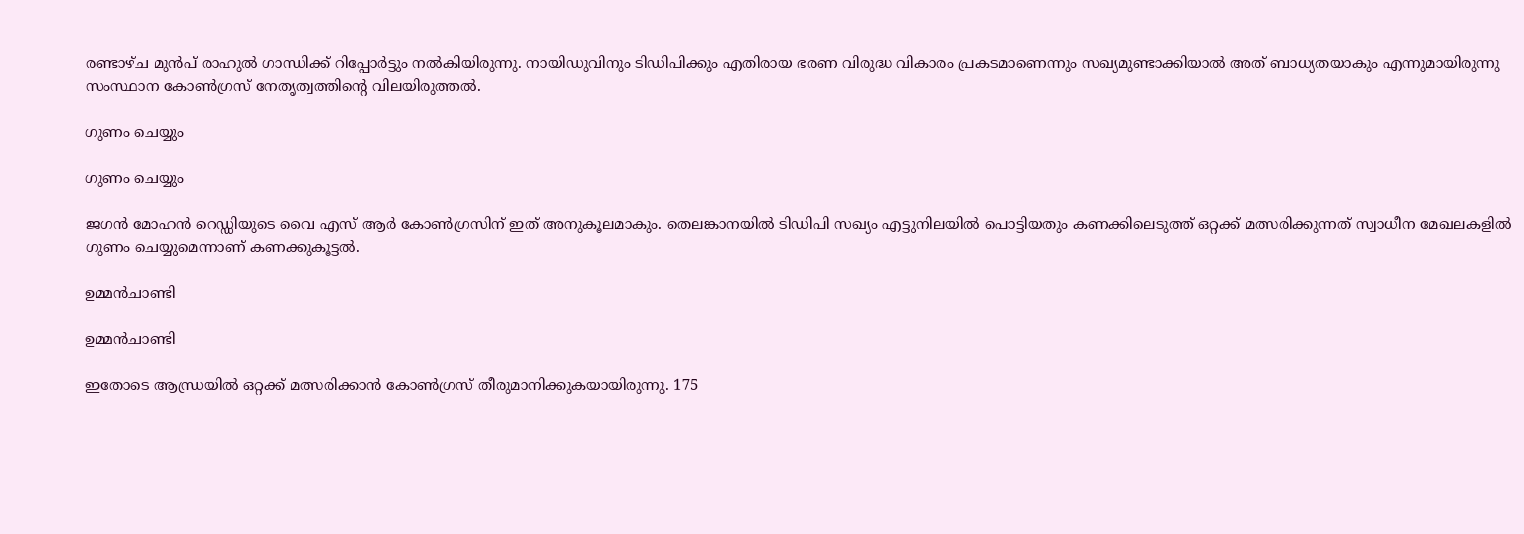രണ്ടാഴ്ച മുൻപ് രാഹുൽ ഗാന്ധിക്ക് റിപ്പോർട്ടും നൽകിയിരുന്നു. നായിഡുവിനും ടിഡിപിക്കും എതിരായ ഭരണ വിരുദ്ധ വികാരം പ്രകടമാണെന്നും സഖ്യമുണ്ടാക്കിയാൽ അത് ബാധ്യതയാകും എന്നുമായിരുന്നു സംസ്ഥാന കോൺഗ്രസ്‌ നേതൃത്വത്തിന്റെ വിലയിരുത്തൽ.

ഗുണം ചെയ്യും

ഗുണം ചെയ്യും

ജഗന്‍ മോഹന്‍ റെഡ്ഡിയുടെ വൈ എസ് ആർ കോൺഗ്രസിന് ഇത് അനുകൂലമാകും. തെലങ്കാനയിൽ ടിഡിപി സഖ്യം എട്ടുനിലയിൽ പൊട്ടിയതും കണക്കിലെടുത്ത് ഒറ്റക്ക് മത്സരിക്കുന്നത് സ്വാധീന മേഖലകളിൽ ഗുണം ചെയ്യുമെന്നാണ് കണക്കുകൂട്ടൽ.

ഉമ്മന്‍ചാണ്ടി

ഉമ്മന്‍ചാണ്ടി

ഇതോടെ ആന്ധ്രയില്‍ ഒറ്റക്ക് മത്സരിക്കാന്‍ കോണ്‍ഗ്രസ് തീരുമാനിക്കുകയായിരുന്നു. 175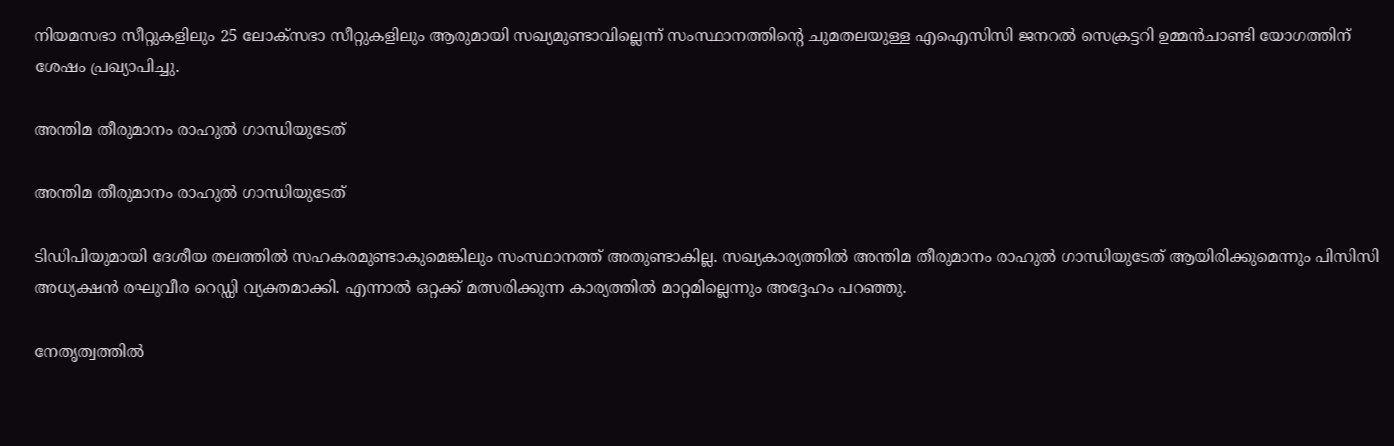നിയമസഭാ സീറ്റുകളിലും 25 ലോക്സഭാ സീറ്റുകളിലും ആരുമായി സഖ്യമുണ്ടാവില്ലെന്ന് സംസ്ഥാനത്തിന്‍റെ ചുമതലയുള്ള എഐസിസി ജനറല്‍ സെക്രട്ടറി ഉമ്മന്‍ചാണ്ടി യോഗത്തിന് ശേഷം പ്രഖ്യാപിച്ചു.

അന്തിമ തീരുമാനം രാഹുല്‍ ഗാന്ധിയുടേത്

അന്തിമ തീരുമാനം രാഹുല്‍ ഗാന്ധിയുടേത്

ടി‍ഡിപിയുമായി ദേശീയ തലത്തില്‍ സഹകരമുണ്ടാകുമെങ്കിലും സംസ്ഥാനത്ത് അതുണ്ടാകില്ല. സഖ്യകാര്യത്തില്‍ അന്തിമ തീരുമാനം രാഹുല്‍ ഗാന്ധിയുടേത് ആയിരിക്കുമെന്നും പിസിസി അധ്യക്ഷന്‍ രഘുവീര റെഡ്ഡി വ്യക്തമാക്കി. എന്നാല്‍ ഒറ്റക്ക് മത്സരിക്കുന്ന കാര്യത്തില്‍ മാറ്റമില്ലെന്നും അദ്ദേഹം പറഞ്ഞു.

നേതൃത്വത്തില്‍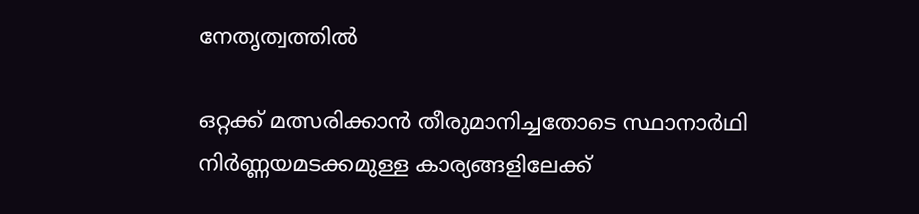നേതൃത്വത്തില്‍

ഒറ്റക്ക് മത്സരിക്കാന്‍ തീരുമാനിച്ചതോടെ സ്ഥാനാര്‍ഥി നിര്‍ണ്ണയമടക്കമുള്ള കാര്യങ്ങളിലേക്ക്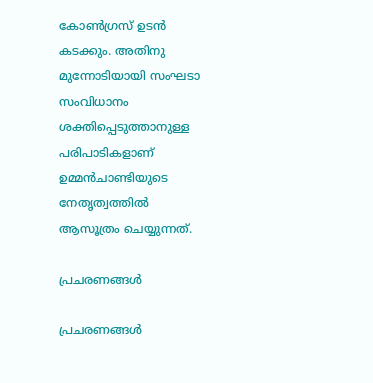കോണ്‍ഗ്രസ് ഉടന്‍ കടക്കും. അതിനു മുന്നോടിയായി സംഘടാ സംവിധാനം ശക്തിപ്പെടുത്താനുള്ള പരിപാടികളാണ് ഉമ്മന്‍ചാണ്ടിയുടെ നേതൃത്വത്തില്‍ ആസൂത്രം ചെയ്യുന്നത്.

പ്രചരണങ്ങള്‍

പ്രചരണങ്ങള്‍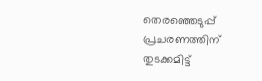തെരഞ്ഞെടുപ്പ് പ്രചരണത്തിന് തുടക്കമിട്ട്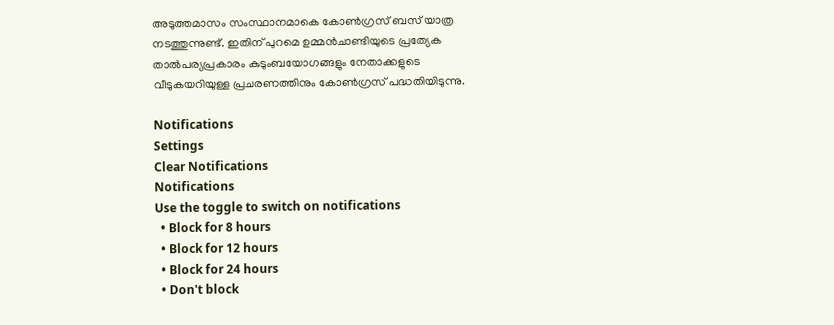അടുത്തമാസം സംസ്ഥാനമാകെ കോണ്‍ഗ്രസ് ബസ് യാത്ര നടത്തുന്നുണ്ട്. ഇതിന് പുറമെ ഉമ്മന്‍ചാണ്ടിയുടെ പ്രത്യേക താല്‍പര്യപ്രകാരം കുടുംബയോഗങ്ങളും നേതാക്കളുടെ വീടുകയറിയുള്ള പ്രചരണത്തിനും കോണ്‍ഗ്രസ് പദ്ധതിയിടുന്നു.

Notifications
Settings
Clear Notifications
Notifications
Use the toggle to switch on notifications
  • Block for 8 hours
  • Block for 12 hours
  • Block for 24 hours
  • Don't block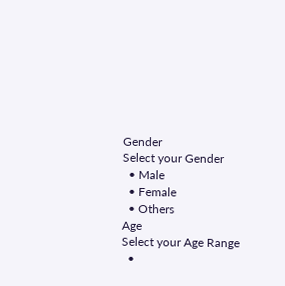Gender
Select your Gender
  • Male
  • Female
  • Others
Age
Select your Age Range
  •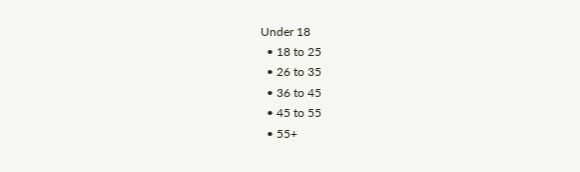Under 18
  • 18 to 25
  • 26 to 35
  • 36 to 45
  • 45 to 55
  • 55+